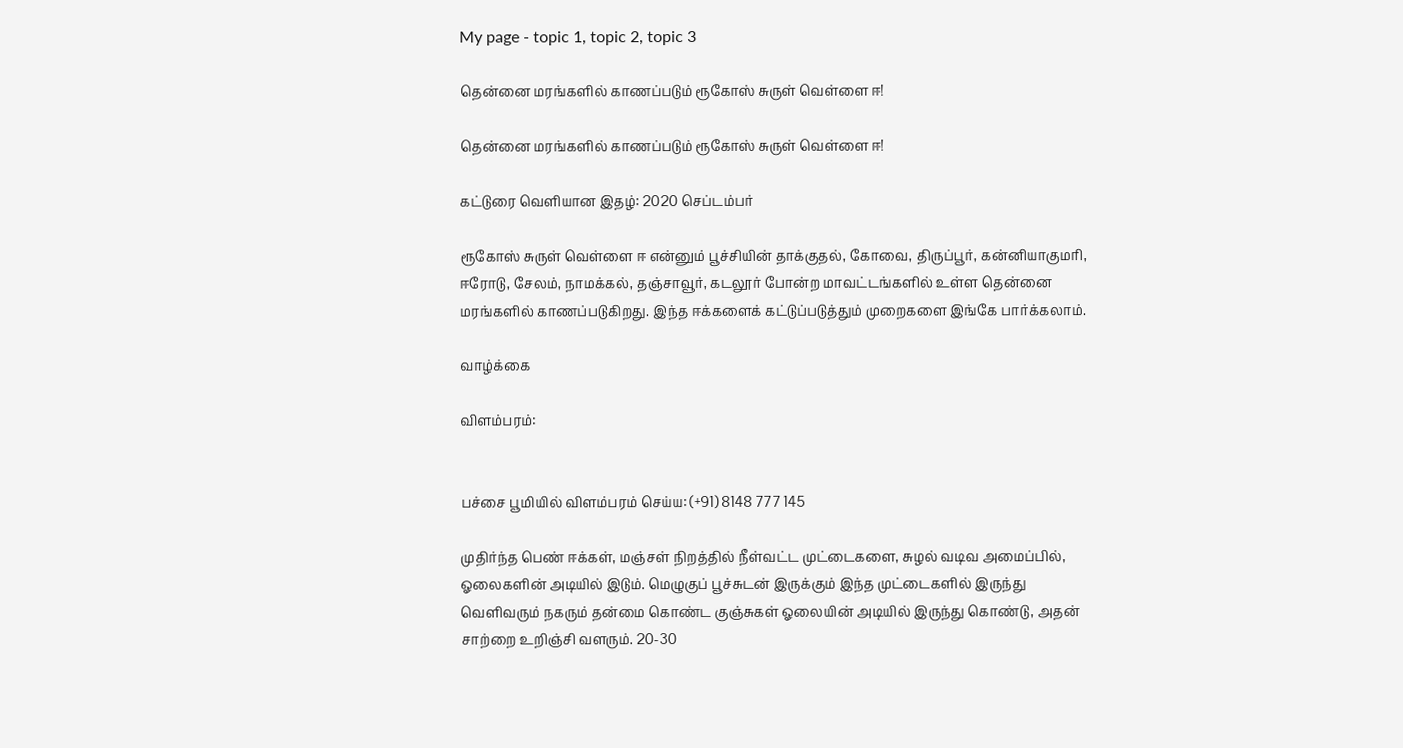My page - topic 1, topic 2, topic 3

தென்னை மரங்களில் காணப்படும் ரூகோஸ் சுருள் வெள்ளை ஈ!

தென்னை மரங்களில் காணப்படும் ரூகோஸ் சுருள் வெள்ளை ஈ!

கட்டுரை வெளியான இதழ்: 2020 செப்டம்பர்

ரூகோஸ் சுருள் வெள்ளை ஈ என்னும் பூச்சியின் தாக்குதல், கோவை, திருப்பூர், கன்னியாகுமரி, ஈரோடு, சேலம், நாமக்கல், தஞ்சாவூர், கடலூர் போன்ற மாவட்டங்களில் உள்ள தென்னை மரங்களில் காணப்படுகிறது. இந்த ஈக்களைக் கட்டுப்படுத்தும் முறைகளை இங்கே பார்க்கலாம்.

வாழ்க்கை

விளம்பரம்:


பச்சை பூமியில் விளம்பரம் செய்ய: (+91) 8148 777 145

முதிர்ந்த பெண் ஈக்கள், மஞ்சள் நிறத்தில் நீள்வட்ட முட்டைகளை, சுழல் வடிவ அமைப்பில், ஓலைகளின் அடியில் இடும். மெழுகுப் பூச்சுடன் இருக்கும் இந்த முட்டைகளில் இருந்து வெளிவரும் நகரும் தன்மை கொண்ட குஞ்சுகள் ஓலையின் அடியில் இருந்து கொண்டு, அதன் சாற்றை உறிஞ்சி வளரும். 20-30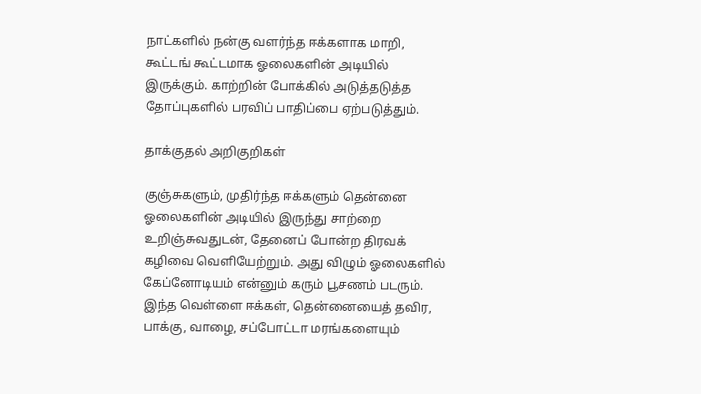நாட்களில் நன்கு வளர்ந்த ஈக்களாக மாறி, கூட்டங் கூட்டமாக ஓலைகளின் அடியில் இருக்கும். காற்றின் போக்கில் அடுத்தடுத்த தோப்புகளில் பரவிப் பாதிப்பை ஏற்படுத்தும்.

தாக்குதல் அறிகுறிகள்

குஞ்சுகளும், முதிர்ந்த ஈக்களும் தென்னை ஓலைகளின் அடியில் இருந்து சாற்றை உறிஞ்சுவதுடன், தேனைப் போன்ற திரவக் கழிவை வெளியேற்றும். அது விழும் ஓலைகளில் கேப்னோடியம் என்னும் கரும் பூசணம் படரும். இந்த வெள்ளை ஈக்கள், தென்னையைத் தவிர, பாக்கு, வாழை, சப்போட்டா மரங்களையும்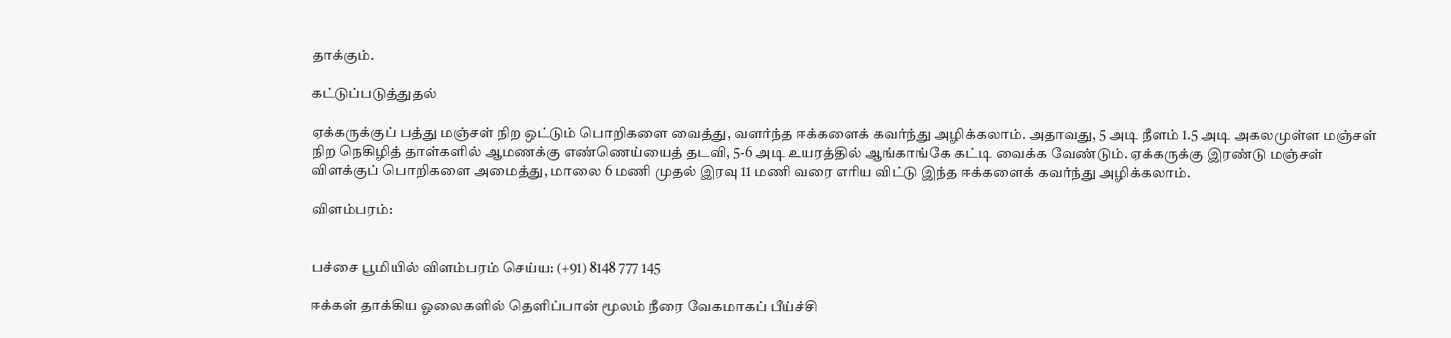தாக்கும்.

கட்டுப்படுத்துதல்

ஏக்கருக்குப் பத்து மஞ்சள் நிற ஒட்டும் பொறிகளை வைத்து, வளர்ந்த ஈக்களைக் கவர்ந்து அழிக்கலாம். அதாவது, 5 அடி நீளம் 1.5 அடி அகலமுள்ள மஞ்சள் நிற நெகிழித் தாள்களில் ஆமணக்கு எண்ணெய்யைத் தடவி, 5-6 அடி உயரத்தில் ஆங்காங்கே கட்டி வைக்க வேண்டும். ஏக்கருக்கு இரண்டு மஞ்சள் விளக்குப் பொறிகளை அமைத்து, மாலை 6 மணி முதல் இரவு 11 மணி வரை எரிய விட்டு இந்த ஈக்களைக் கவர்ந்து அழிக்கலாம்.

விளம்பரம்:


பச்சை பூமியில் விளம்பரம் செய்ய: (+91) 8148 777 145

ஈக்கள் தாக்கிய ஓலைகளில் தெளிப்பான் மூலம் நீரை வேகமாகப் பீய்ச்சி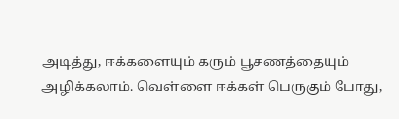அடித்து, ஈக்களையும் கரும் பூசணத்தையும் அழிக்கலாம். வெள்ளை ஈக்கள் பெருகும் போது,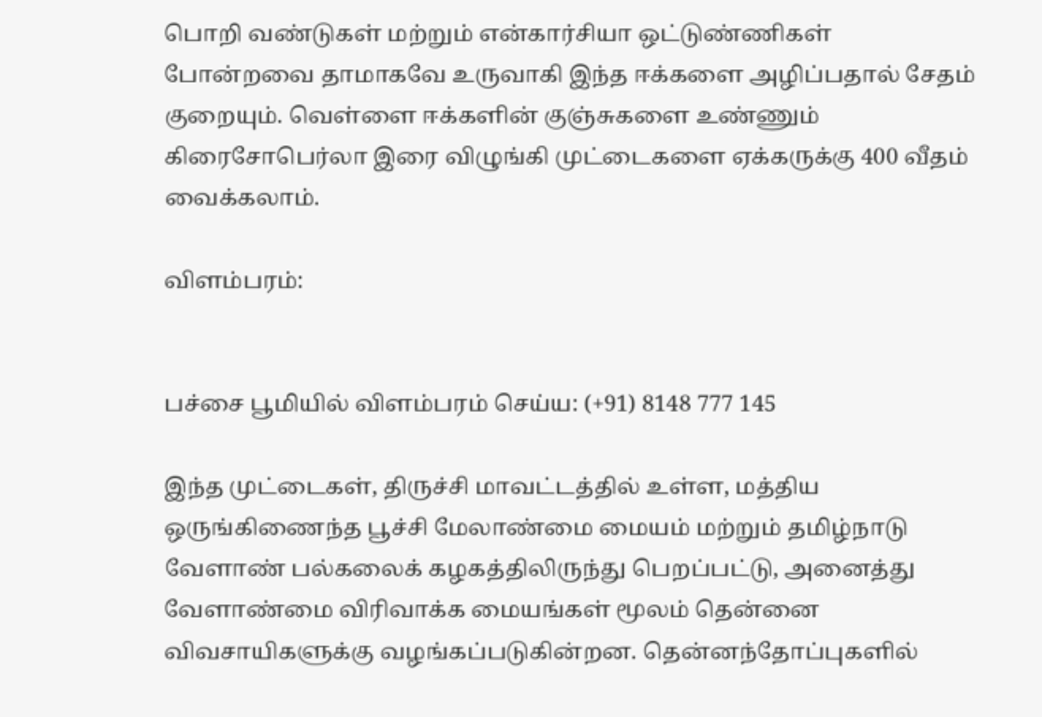பொறி வண்டுகள் மற்றும் என்கார்சியா ஒட்டுண்ணிகள் போன்றவை தாமாகவே உருவாகி இந்த ஈக்களை அழிப்பதால் சேதம் குறையும். வெள்ளை ஈக்களின் குஞ்சுகளை உண்ணும் கிரைசோபெர்லா இரை விழுங்கி முட்டைகளை ஏக்கருக்கு 400 வீதம் வைக்கலாம்.

விளம்பரம்:


பச்சை பூமியில் விளம்பரம் செய்ய: (+91) 8148 777 145

இந்த முட்டைகள், திருச்சி மாவட்டத்தில் உள்ள, மத்திய ஒருங்கிணைந்த பூச்சி மேலாண்மை மையம் மற்றும் தமிழ்நாடு வேளாண் பல்கலைக் கழகத்திலிருந்து பெறப்பட்டு, அனைத்து வேளாண்மை விரிவாக்க மையங்கள் மூலம் தென்னை விவசாயிகளுக்கு வழங்கப்படுகின்றன. தென்னந்தோப்புகளில்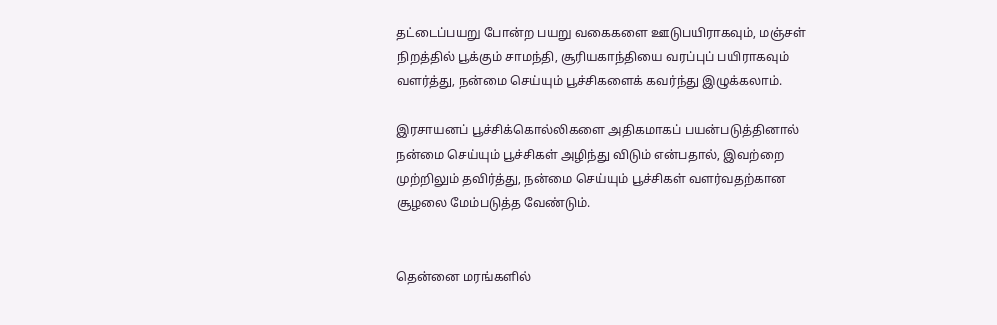தட்டைப்பயறு போன்ற பயறு வகைகளை ஊடுபயிராகவும், மஞ்சள் நிறத்தில் பூக்கும் சாமந்தி, சூரியகாந்தியை வரப்புப் பயிராகவும் வளர்த்து, நன்மை செய்யும் பூச்சிகளைக் கவர்ந்து இழுக்கலாம்.

இரசாயனப் பூச்சிக்கொல்லிகளை அதிகமாகப் பயன்படுத்தினால் நன்மை செய்யும் பூச்சிகள் அழிந்து விடும் என்பதால், இவற்றை முற்றிலும் தவிர்த்து, நன்மை செய்யும் பூச்சிகள் வளர்வதற்கான சூழலை மேம்படுத்த வேண்டும்.


தென்னை மரங்களில்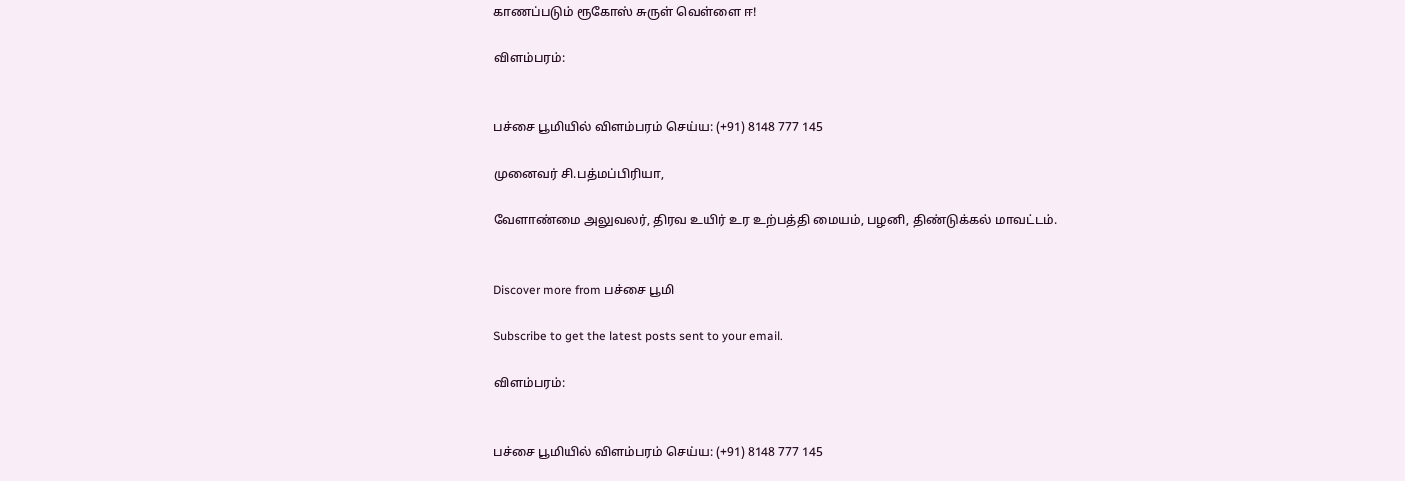காணப்படும் ரூகோஸ் சுருள் வெள்ளை ஈ!

விளம்பரம்:


பச்சை பூமியில் விளம்பரம் செய்ய: (+91) 8148 777 145

முனைவர் சி.பத்மப்பிரியா,

வேளாண்மை அலுவலர், திரவ உயிர் உர உற்பத்தி மையம், பழனி, திண்டுக்கல் மாவட்டம்.


Discover more from பச்சை பூமி

Subscribe to get the latest posts sent to your email.

விளம்பரம்:


பச்சை பூமியில் விளம்பரம் செய்ய: (+91) 8148 777 145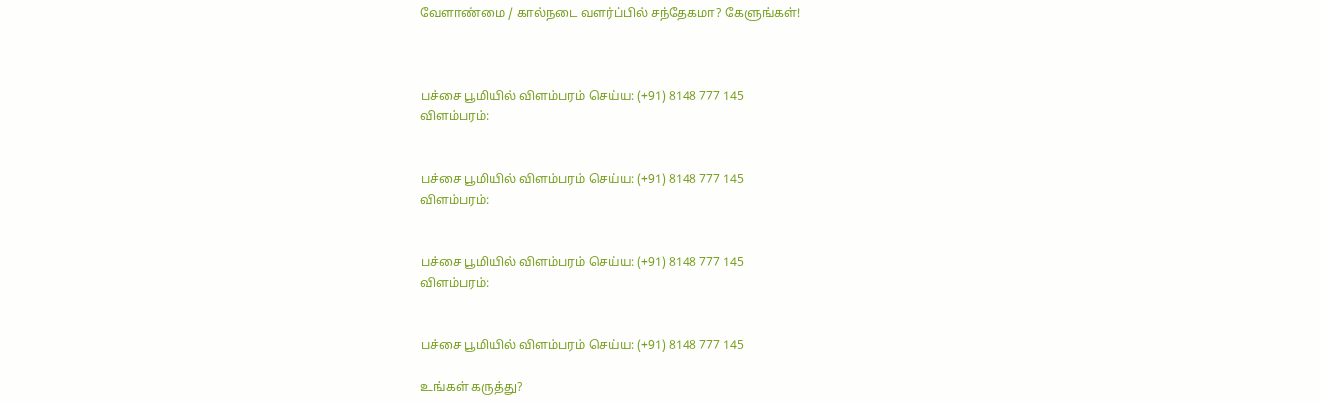வேளாண்மை / கால்நடை வளர்ப்பில் சந்தேகமா? கேளுங்கள்!



பச்சை பூமியில் விளம்பரம் செய்ய: (+91) 8148 777 145
விளம்பரம்:


பச்சை பூமியில் விளம்பரம் செய்ய: (+91) 8148 777 145
விளம்பரம்:


பச்சை பூமியில் விளம்பரம் செய்ய: (+91) 8148 777 145
விளம்பரம்:


பச்சை பூமியில் விளம்பரம் செய்ய: (+91) 8148 777 145

உங்கள் கருத்து?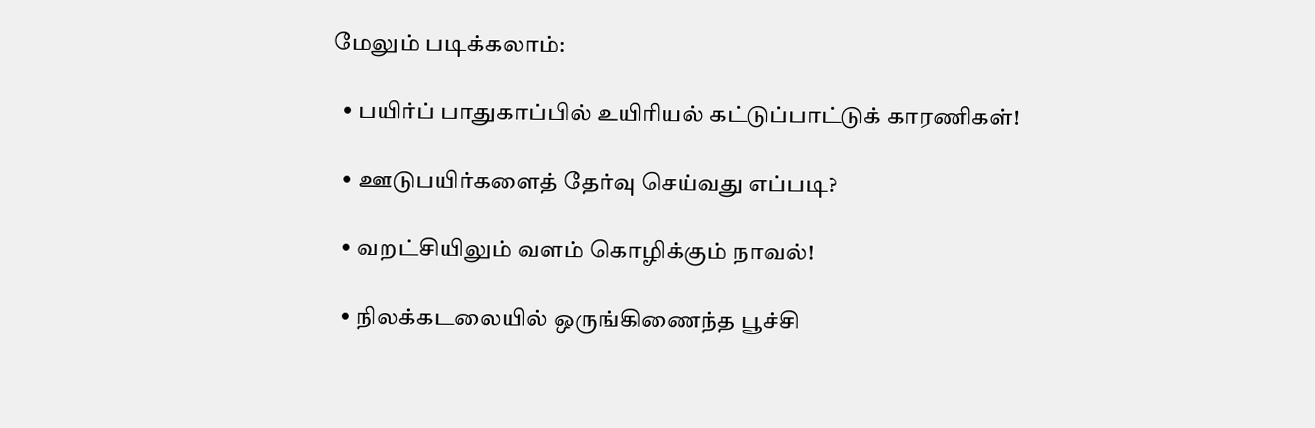மேலும் படிக்கலாம்:

  • பயிர்ப் பாதுகாப்பில் உயிரியல் கட்டுப்பாட்டுக் காரணிகள்!

  • ஊடுபயிர்களைத் தேர்வு செய்வது எப்படி?

  • வறட்சியிலும் வளம் கொழிக்கும் நாவல்!

  • நிலக்கடலையில் ஒருங்கிணைந்த பூச்சி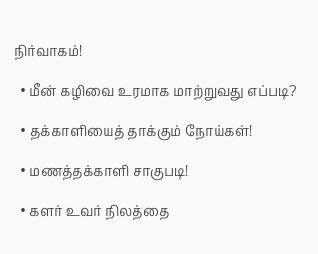நிர்வாகம்!

  • மீன் கழிவை உரமாக மாற்றுவது எப்படி?

  • தக்காளியைத் தாக்கும் நோய்கள்!

  • மணத்தக்காளி சாகுபடி!

  • களர் உவர் நிலத்தை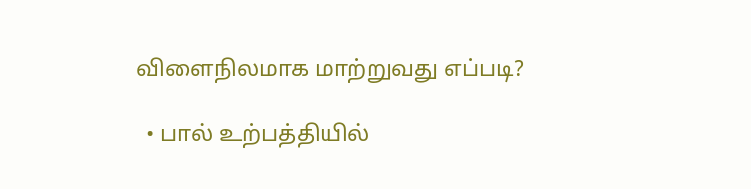விளைநிலமாக மாற்றுவது எப்படி?

  • பால் உற்பத்தியில்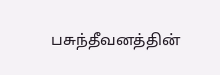பசுந்தீவனத்தின்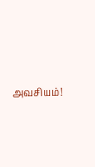அவசியம்!